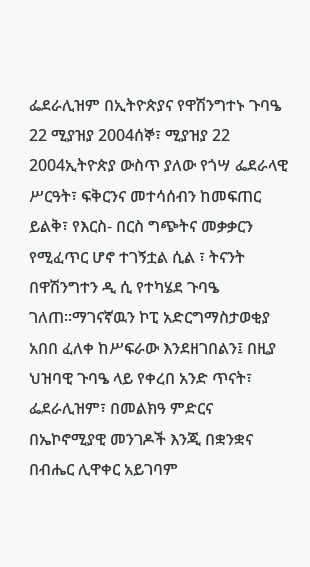ፌደራሊዝም በኢትዮጵያና የዋሽንግተኑ ጉባዔ 22 ሚያዝያ 2004ሰኞ፣ ሚያዝያ 22 2004ኢትዮጵያ ውስጥ ያለው የጎሣ ፌደራላዊ ሥርዓት፣ ፍቅርንና መተሳሰብን ከመፍጠር ይልቅ፣ የእርስ- በርስ ግጭትና መቃቃርን የሚፈጥር ሆኖ ተገኝቷል ሲል ፣ ትናንት በዋሽንግተን ዲ ሲ የተካሄደ ጉባዔ ገለጠ።ማገናኛዉን ኮፒ አድርግማስታወቂያ አበበ ፈለቀ ከሥፍራው እንደዘገበልን፤ በዚያ ህዝባዊ ጉባዔ ላይ የቀረበ አንድ ጥናት፣ ፌደራሊዝም፣ በመልክዓ ምድርና በኤኮኖሚያዊ መንገዶች እንጂ በቋንቋና በብሔር ሊዋቀር አይገባም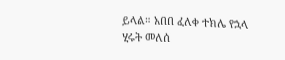ይላል። አበበ ፈለቀ ተክሌ የኋላ ሂሩት መለሰ